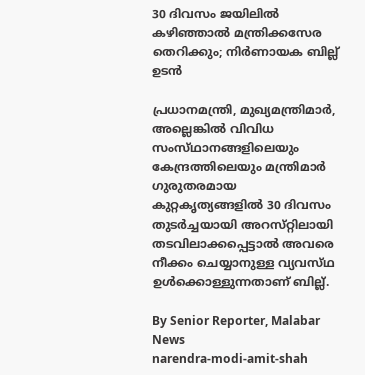30 ദിവസം ജയിലിൽ കഴിഞ്ഞാൽ മന്ത്രിക്കസേര തെറിക്കും; നിർണായക ബില്ല് ഉടൻ

പ്രധാനമന്ത്രി, മുഖ്യമന്ത്രിമാർ, അല്ലെങ്കിൽ വിവിധ സംസ്‌ഥാനങ്ങളിലെയും കേന്ദ്രത്തിലെയും മന്ത്രിമാർ ഗുരുതരമായ കുറ്റകൃത്യങ്ങളിൽ 30 ദിവസം തുടർച്ചയായി അറസ്‌റ്റിലായി തടവിലാക്കപ്പെട്ടാൽ അവരെ നീക്കം ചെയ്യാനുള്ള വ്യവസ്‌ഥ ഉൾക്കൊള്ളുന്നതാണ് ബില്ല്.

By Senior Reporter, Malabar News
narendra-modi-amit-shah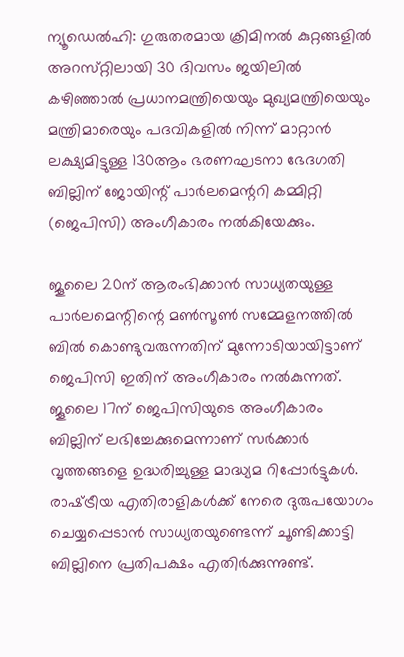ന്യൂഡെൽഹി: ഗുരുതരമായ ക്രിമിനൽ കുറ്റങ്ങളിൽ അറസ്‌റ്റിലായി 30 ദിവസം ജയിലിൽ കഴിഞ്ഞാൽ പ്രധാനമന്ത്രിയെയും മുഖ്യമന്ത്രിയെയും മന്ത്രിമാരെയും പദവികളിൽ നിന്ന് മാറ്റാൻ ലക്ഷ്യമിട്ടുള്ള 130ആം ഭരണഘടനാ ഭേദഗതി ബില്ലിന് ജോയിന്റ് പാർലമെന്ററി കമ്മിറ്റി (ജെപിസി) അംഗീകാരം നൽകിയേക്കും.

ജൂലൈ 20ന് ആരംഭിക്കാൻ സാധ്യതയുള്ള പാർലമെന്റിന്റെ മൺസൂൺ സമ്മേളനത്തിൽ ബിൽ കൊണ്ടുവരുന്നതിന് മുന്നോടിയായിട്ടാണ് ജെപിസി ഇതിന് അംഗീകാരം നൽകുന്നത്. ജൂലൈ 17ന് ജെപിസിയുടെ അംഗീകാരം ബില്ലിന് ലഭിച്ചേക്കുമെന്നാണ് സർക്കാർ വൃത്തങ്ങളെ ഉദ്ധരിച്ചുള്ള മാദ്ധ്യമ റിപ്പോർട്ടുകൾ. രാഷ്‌ട്രീയ എതിരാളികൾക്ക് നേരെ ദുരുപയോഗം ചെയ്യപ്പെടാൻ സാധ്യതയുണ്ടെന്ന് ചൂണ്ടിക്കാട്ടി ബില്ലിനെ പ്രതിപക്ഷം എതിർക്കുന്നുണ്ട്.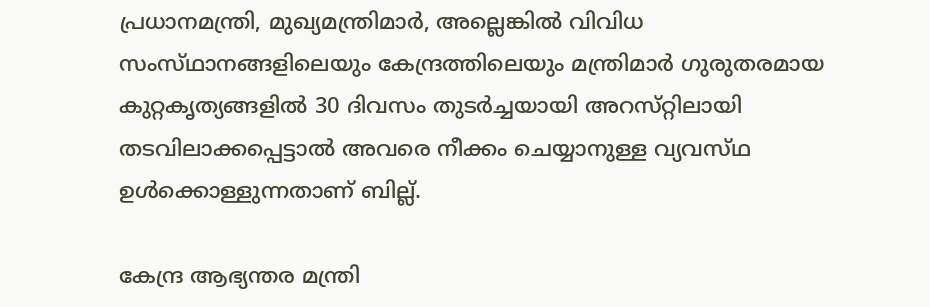പ്രധാനമന്ത്രി, മുഖ്യമന്ത്രിമാർ, അല്ലെങ്കിൽ വിവിധ സംസ്‌ഥാനങ്ങളിലെയും കേന്ദ്രത്തിലെയും മന്ത്രിമാർ ഗുരുതരമായ കുറ്റകൃത്യങ്ങളിൽ 30 ദിവസം തുടർച്ചയായി അറസ്‌റ്റിലായി തടവിലാക്കപ്പെട്ടാൽ അവരെ നീക്കം ചെയ്യാനുള്ള വ്യവസ്‌ഥ ഉൾക്കൊള്ളുന്നതാണ് ബില്ല്.

കേന്ദ്ര ആഭ്യന്തര മന്ത്രി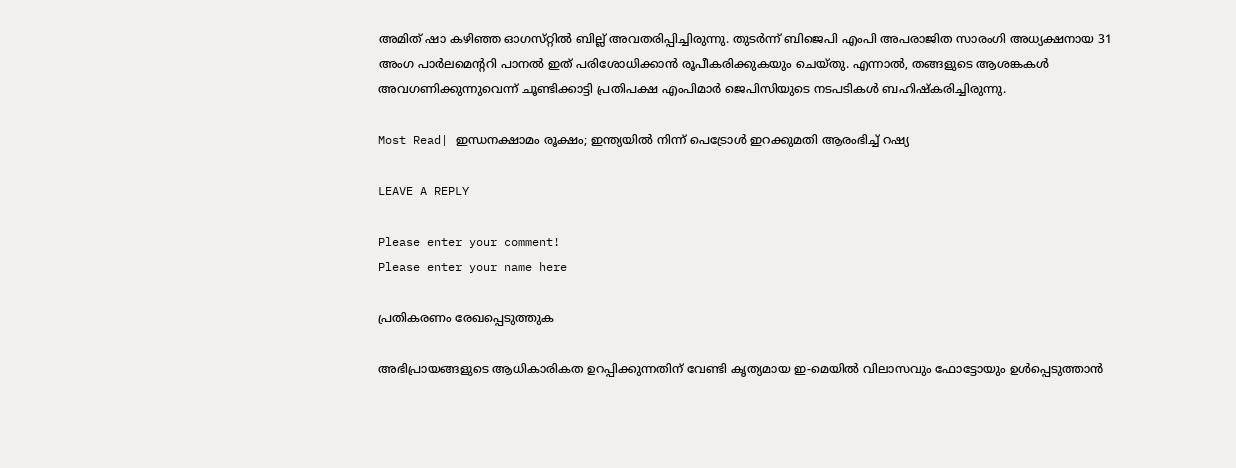അമിത് ഷാ കഴിഞ്ഞ ഓഗസ്‌റ്റിൽ ബില്ല് അവതരിപ്പിച്ചിരുന്നു. തുടർന്ന് ബിജെപി എംപി അപരാജിത സാരംഗി അധ്യക്ഷനായ 31 അംഗ പാർലമെന്ററി പാനൽ ഇത് പരിശോധിക്കാൻ രൂപീകരിക്കുകയും ചെയ്‌തു. എന്നാൽ, തങ്ങളുടെ ആശങ്കകൾ അവഗണിക്കുന്നുവെന്ന് ചൂണ്ടിക്കാട്ടി പ്രതിപക്ഷ എംപിമാർ ജെപിസിയുടെ നടപടികൾ ബഹിഷ്‌കരിച്ചിരുന്നു.

Most Read| ഇന്ധനക്ഷാമം രൂക്ഷം; ഇന്ത്യയിൽ നിന്ന് പെട്രോൾ ഇറക്കുമതി ആരംഭിച്ച് റഷ്യ

LEAVE A REPLY

Please enter your comment!
Please enter your name here

പ്രതികരണം രേഖപ്പെടുത്തുക

അഭിപ്രായങ്ങളുടെ ആധികാരികത ഉറപ്പിക്കുന്നതിന് വേണ്ടി കൃത്യമായ ഇ-മെയിൽ വിലാസവും ഫോട്ടോയും ഉൾപ്പെടുത്താൻ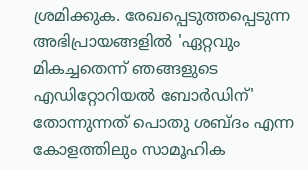ശ്രമിക്കുക. രേഖപ്പെടുത്തപ്പെടുന്ന അഭിപ്രായങ്ങളിൽ 'ഏറ്റവും മികച്ചതെന്ന് ഞങ്ങളുടെ എഡിറ്റോറിയൽ ബോർഡിന്' തോന്നുന്നത് പൊതു ശബ്‌ദം എന്ന കോളത്തിലും സാമൂഹിക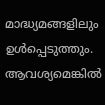മാദ്ധ്യമങ്ങളിലും ഉൾപ്പെടുത്തും. ആവശ്യമെങ്കിൽ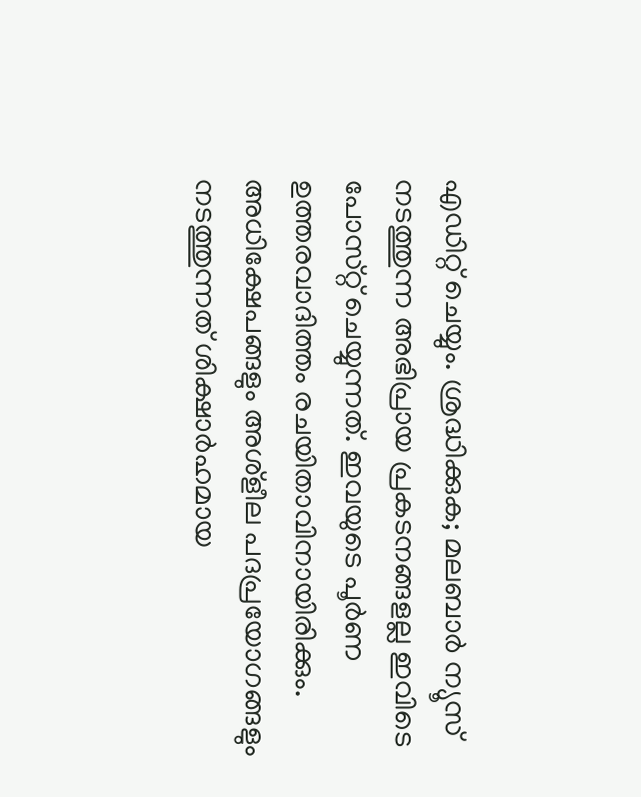എഡിറ്റ് ചെയ്യും. ശ്രദ്ധിക്കുക; മലബാർ ന്യൂസ് നടത്തുന്ന അഭിപ്രായ പ്രകടനങ്ങളല്ല ഇവിടെ പോസ്‌റ്റ് ചെയ്യുന്നത്. ഇവയുടെ പൂർണ ഉത്തരവാദിത്തം രചയിതാവിനായിരിക്കും. അധിക്ഷേപങ്ങളും അശ്‌ളീല പദപ്രയോഗങ്ങളും നടത്തുന്നത് ശിക്ഷാർഹമായ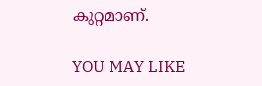കുറ്റമാണ്.

YOU MAY LIKE